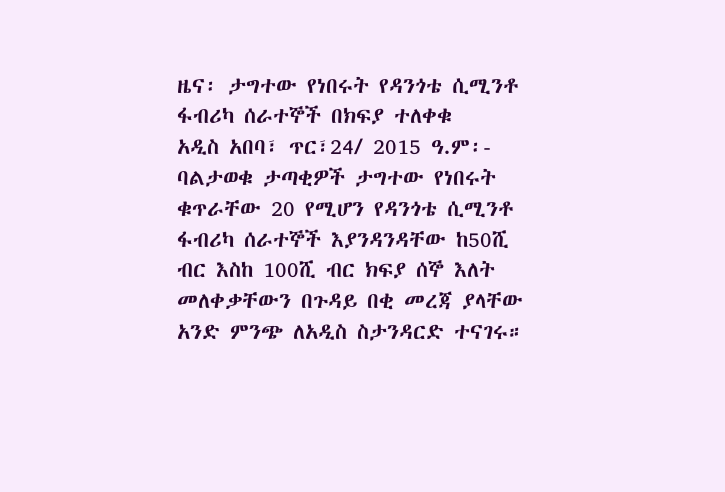ዜና፡ ታግተው የነበሩት የዳንጎቴ ሲሚንቶ ፋብሪካ ሰራተኞች በክፍያ ተለቀቁ
አዲስ አበባ፣ ጥር፣24/ 2015 ዓ.ም፡- ባልታወቁ ታጣቂዎች ታግተው የነበሩት ቁጥራቸው 20 የሚሆን የዳንጎቴ ሲሚንቶ ፋብሪካ ሰራተኞች እያንዳንዳቸው ከ50ሺ ብር እስከ 100ሺ ብር ክፍያ ሰኞ እለት መለቀቃቸውን በጉዳይ በቂ መረጃ ያላቸው አንድ ምንጭ ለአዲስ ስታንዳርድ ተናገሩ።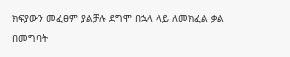ክፍያውን መፈፀም ያልቻሉ ደግሞ በኋላ ላይ ለመክፈል ቃል በመግባት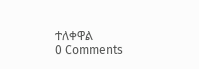ተለቀዋል
0 Comments